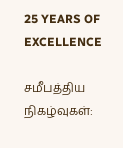25 YEARS OF EXCELLENCE

சமீபத்திய நிகழ்வுகள்: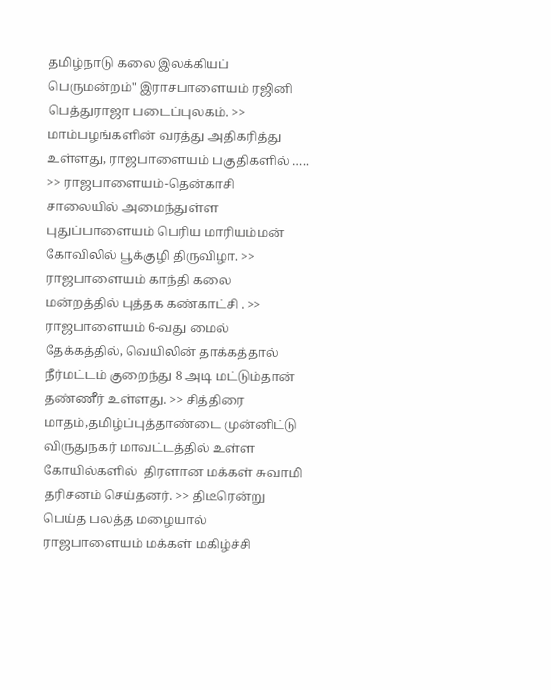தமிழ்நாடு கலை இலக்கியப் பெருமன்றம்" இராசபாளையம் ரஜினி பெத்துராஜா படைப்புலகம். >> மாம்பழங்களின் வரத்து அதிகரித்து உள்ளது, ராஜபாளையம் பகுதிகளில் ….. >> ராஜபாளையம்-தென்காசி சாலையில் அமைந்துள்ள புதுப்பாளையம் பெரிய மாரியம்மன் கோவிலில் பூக்குழி திருவிழா. >> ராஜபாளையம் காந்தி கலை மன்றத்தில் புத்தக கண்காட்சி . >> ராஜபாளையம் 6-வது மைல் தேக்கத்தில், வெயிலின் தாக்கத்தால் நீர்மட்டம் குறைந்து 8 அடி மட்டும்தான் தண்ணீர் உள்ளது. >> சித்திரை மாதம்,தமிழ்ப்புத்தாண்டை முன்னிட்டு விருதுநகர் மாவட்டத்தில் உள்ள கோயில்களில்  திரளான மக்கள் சுவாமி தரிசனம் செய்தனர். >> திடீரென்று பெய்த பலத்த மழையால்  ராஜபாளையம் மக்கள் மகிழ்ச்சி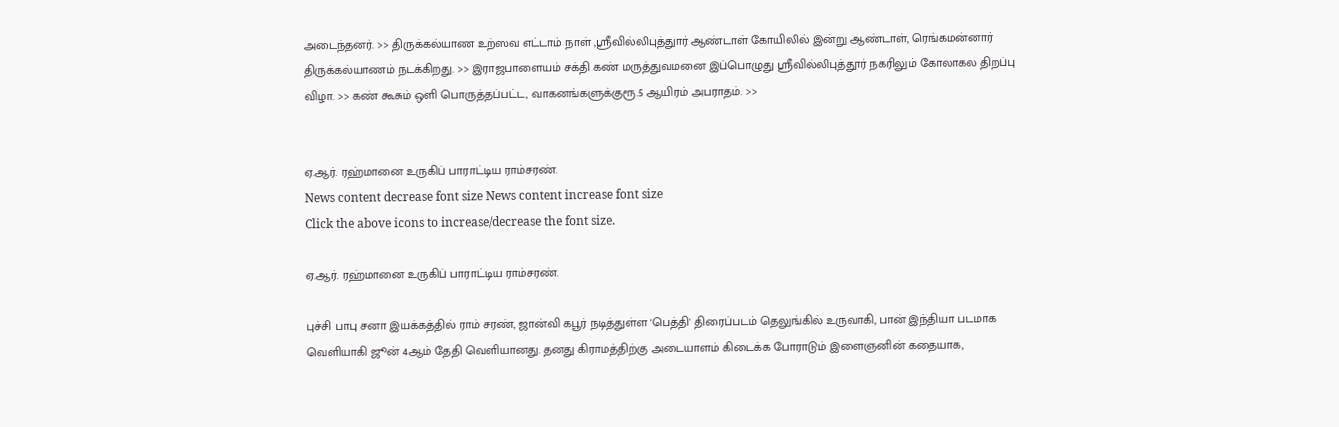அடைந்தனர். >> திருக்கல்யாண உற்ஸவ எட்டாம் நாள் ,ஸ்ரீவில்லிபுத்துார் ஆண்டாள் கோயிலில் இன்று ஆண்டாள், ரெங்கமன்னார் திருக்கல்யாணம் நடக்கிறது. >> இராஜபாளையம் சக்தி கண் மருத்துவமனை இப்பொழுது ஸ்ரீவில்லிபுத்தூர் நகரிலும் கோலாகல திறப்பு விழா. >> கண் கூசும் ஒளி பொருத்தப்பட்ட, வாகனங்களுக்குரூ.5 ஆயிரம் அபராதம். >>


ஏ.ஆர். ரஹ்மானை உருகிப் பாராட்டிய ராம்சரண்.
News content decrease font size News content increase font size
Click the above icons to increase/decrease the font size.

ஏ.ஆர். ரஹ்மானை உருகிப் பாராட்டிய ராம்சரண்.

புச்சி பாபு சனா இயக்கத்தில் ராம் சரண், ஜான்வி கபூர் நடித்துள்ள 'பெத்தி' திரைப்படம் தெலுங்கில் உருவாகி, பான் இந்தியா படமாக வெளியாகி ஜூன் 4ஆம் தேதி வெளியானது. தனது கிராமத்திற்கு அடையாளம் கிடைக்க போராடும் இளைஞனின் கதையாக,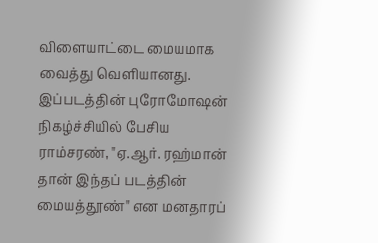விளையாட்டை மையமாக வைத்து வெளியானது. இப்படத்தின் புரோமோஷன் நிகழ்ச்சியில் பேசிய ராம்சரண், "ஏ.ஆர். ரஹ்மான் தான் இந்தப் படத்தின் மையத்தூண்" என மனதாரப்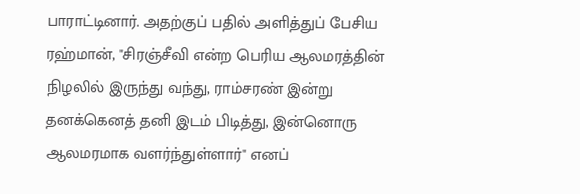பாராட்டினார். அதற்குப் பதில் அளித்துப் பேசிய ரஹ்மான், "சிரஞ்சீவி என்ற பெரிய ஆலமரத்தின் நிழலில் இருந்து வந்து, ராம்சரண் இன்று தனக்கெனத் தனி இடம் பிடித்து, இன்னொரு ஆலமரமாக வளர்ந்துள்ளார்" எனப்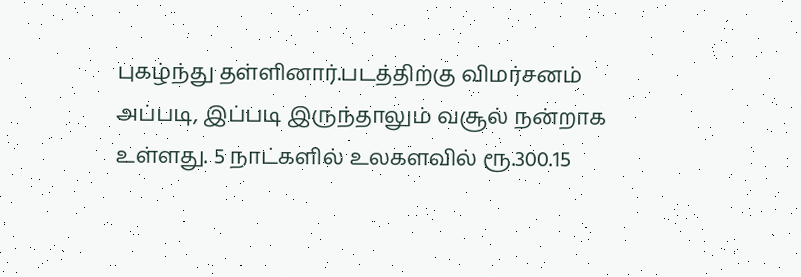புகழ்ந்து தள்ளினார்.படத்திற்கு விமர்சனம் அப்படி, இப்படி இருந்தாலும் வசூல் நன்றாக உள்ளது. 5 நாட்களில் உலகளவில் ரூ.300.15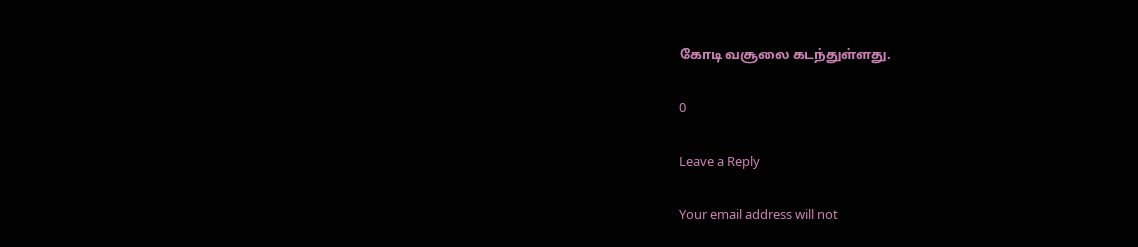கோடி வசூலை கடந்துள்ளது.

0

Leave a Reply

Your email address will not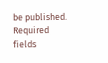be published. Required fields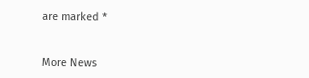are marked *


More News